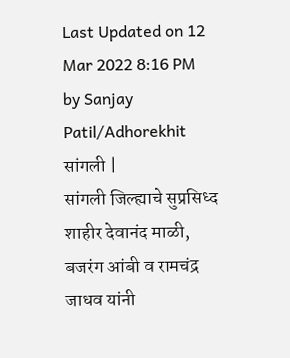Last Updated on 12 Mar 2022 8:16 PM by Sanjay Patil/Adhorekhit
सांगली |
सांगली जिल्ह्याचे सुप्रसिध्द शाहीर देवानंद माळी, बजरंग आंबी व रामचंद्र जाधव यांनी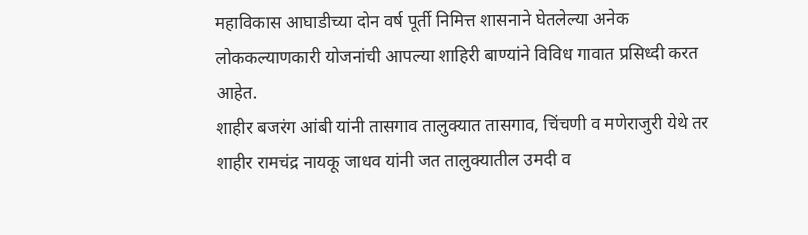महाविकास आघाडीच्या दोन वर्ष पूर्ती निमित्त शासनाने घेतलेल्या अनेक लोककल्याणकारी योजनांची आपल्या शाहिरी बाण्यांने विविध गावात प्रसिध्दी करत आहेत.
शाहीर बजरंग आंबी यांनी तासगाव तालुक्यात तासगाव, चिंचणी व मणेराजुरी येथे तर शाहीर रामचंद्र नायकू जाधव यांनी जत तालुक्यातील उमदी व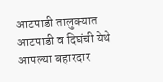आटपाडी तालुक्यात आटपाडी व दिघंची येथे आपल्या बहारदार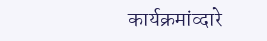कार्यक्रमांव्दारे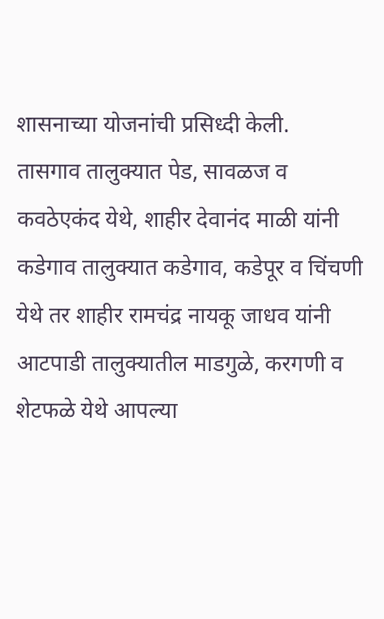शासनाच्या योजनांची प्रसिध्दी केली.
तासगाव तालुक्यात पेड, सावळज व कवठेएकंद येथे, शाहीर देवानंद माळी यांनी कडेगाव तालुक्यात कडेगाव, कडेपूर व चिंचणी येथे तर शाहीर रामचंद्र नायकू जाधव यांनी आटपाडी तालुक्यातील माडगुळे, करगणी व शेटफळे येथे आपल्या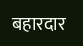बहारदार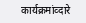कार्यक्रमांव्दारे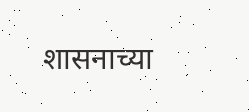शासनाच्या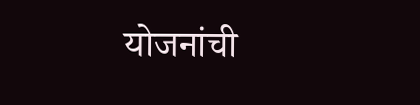योजनांची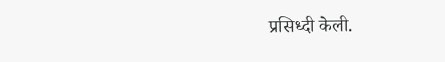प्रसिध्दी केली.